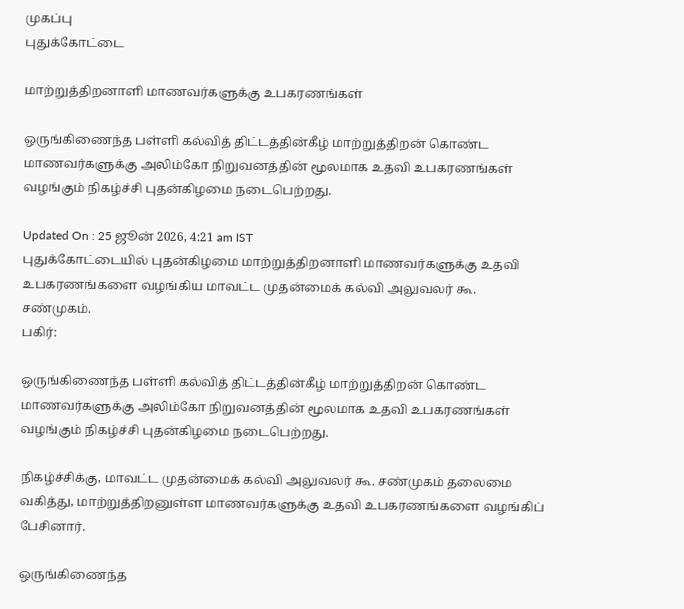முகப்பு
புதுக்கோட்டை

மாற்றுத்திறனாளி மாணவர்களுக்கு உபகரணங்கள்

ஒருங்கிணைந்த பள்ளி கல்வித் திட்டத்தின்கீழ் மாற்றுத்திறன் கொண்ட மாணவர்களுக்கு அலிம்கோ நிறுவனத்தின் மூலமாக உதவி உபகரணங்கள் வழங்கும் நிகழ்ச்சி புதன்கிழமை நடைபெற்றது.

Updated On : 25 ஜூன் 2026, 4:21 am IST
புதுக்கோட்டையில் புதன்கிழமை மாற்றுத்திறனாளி மாணவர்களுக்கு உதவி உபகரணங்களை வழங்கிய மாவட்ட முதன்மைக் கல்வி அலுவலர் கூ. சண்முகம்.
பகிர்:

ஒருங்கிணைந்த பள்ளி கல்வித் திட்டத்தின்கீழ் மாற்றுத்திறன் கொண்ட மாணவர்களுக்கு அலிம்கோ நிறுவனத்தின் மூலமாக உதவி உபகரணங்கள் வழங்கும் நிகழ்ச்சி புதன்கிழமை நடைபெற்றது.

நிகழ்ச்சிக்கு, மாவட்ட முதன்மைக் கல்வி அலுவலர் கூ. சண்முகம் தலைமை வகித்து, மாற்றுத்திறனுள்ள மாணவர்களுக்கு உதவி உபகரணங்களை வழங்கிப் பேசினார்.

ஒருங்கிணைந்த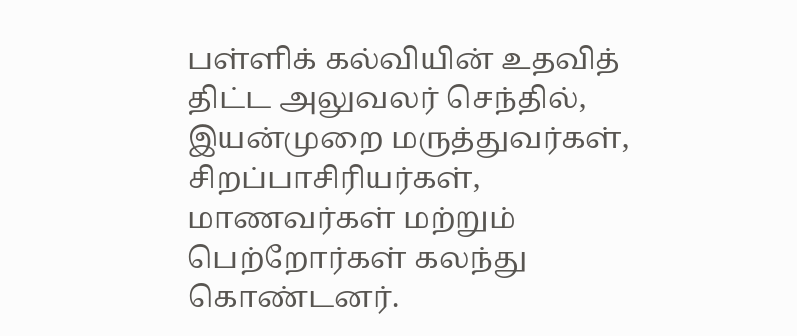பள்ளிக் கல்வியின் உதவித் திட்ட அலுவலர் செந்தில், இயன்முறை மருத்துவர்கள், சிறப்பாசிரியர்கள், மாணவர்கள் மற்றும் பெற்றோர்கள் கலந்து கொண்டனர்.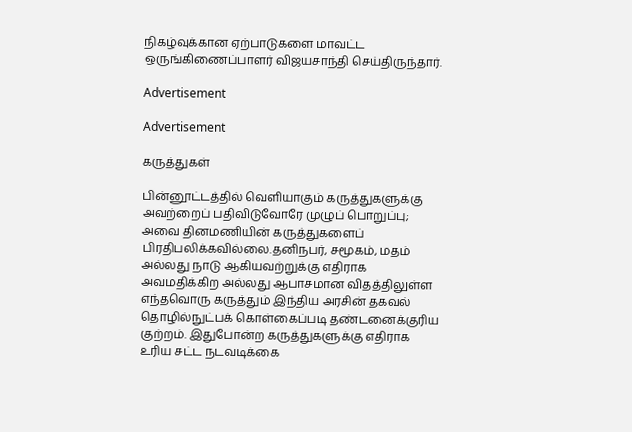நிகழ்வுக்கான ஏற்பாடுகளை மாவட்ட ஒருங்கிணைப்பாளர் விஜயசாந்தி செய்திருந்தார்.

Advertisement

Advertisement

கருத்துகள்

பின்னூட்டத்தில் வெளியாகும் கருத்துகளுக்கு அவற்றைப் பதிவிடுவோரே முழுப் பொறுப்பு; அவை தினமணியின் கருத்துகளைப் பிரதிபலிக்கவில்லை.தனிநபர், சமூகம், மதம் அல்லது நாடு ஆகியவற்றுக்கு எதிராக அவமதிக்கிற அல்லது ஆபாசமான விதத்திலுள்ள எந்தவொரு கருத்தும் இந்திய அரசின் தகவல் தொழில்நுட்பக் கொள்கைப்படி தண்டனைக்குரிய குற்றம். இதுபோன்ற கருத்துகளுக்கு எதிராக உரிய சட்ட நடவடிக்கை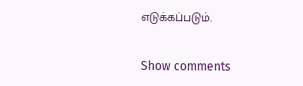எடுக்கப்படும்.

Show comments